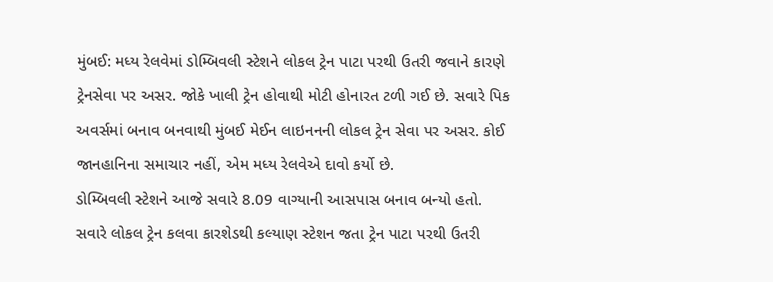મુંબઈ: મધ્ય રેલવેમાં ડોમ્બિવલી સ્ટેશને લોકલ ટ્રેન પાટા પરથી ઉતરી જવાને કારણે ટ્રેનસેવા પર અસર. જોકે ખાલી ટ્રેન હોવાથી મોટી હોનારત ટળી ગઈ છે. સવારે પિક અવર્સમાં બનાવ બનવાથી મુંબઈ મેઈન લાઇનનની લોકલ ટ્રેન સેવા પર અસર. કોઈ જાનહાનિના સમાચાર નહીં, એમ મધ્ય રેલવેએ દાવો કર્યો છે.
ડોમ્બિવલી સ્ટેશને આજે સવારે 8.09 વાગ્યાની આસપાસ બનાવ બન્યો હતો. સવારે લોકલ ટ્રેન કલવા કારશેડથી કલ્યાણ સ્ટેશન જતા ટ્રેન પાટા પરથી ઉતરી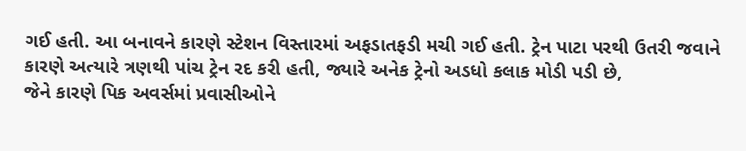ગઈ હતી. આ બનાવને કારણે સ્ટેશન વિસ્તારમાં અફડાતફડી મચી ગઈ હતી. ટ્રેન પાટા પરથી ઉતરી જવાને કારણે અત્યારે ત્રણથી પાંચ ટ્રેન રદ કરી હતી, જ્યારે અનેક ટ્રેનો અડધો કલાક મોડી પડી છે,
જેને કારણે પિક અવર્સમાં પ્રવાસીઓને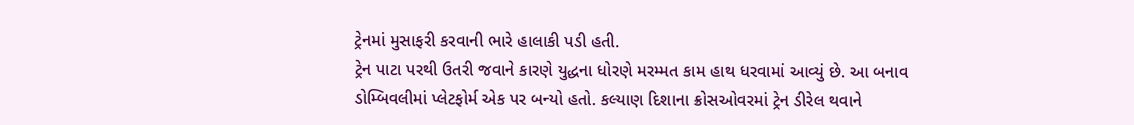ટ્રેનમાં મુસાફરી કરવાની ભારે હાલાકી પડી હતી.
ટ્રેન પાટા પરથી ઉતરી જવાને કારણે યુદ્ધના ધોરણે મરમ્મત કામ હાથ ધરવામાં આવ્યું છે. આ બનાવ ડોમ્બિવલીમાં પ્લેટફોર્મ એક પર બન્યો હતો. કલ્યાણ દિશાના ક્રોસઓવરમાં ટ્રેન ડીરેલ થવાને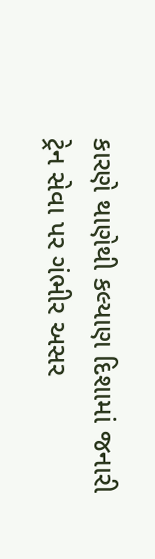કારણે થાણેથી કલ્યાણ દિશામાં જનારી ટ્રેન સેવા પર ગંભીર અસર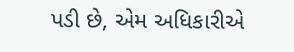પડી છે, એમ અધિકારીએ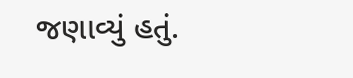જણાવ્યું હતું.